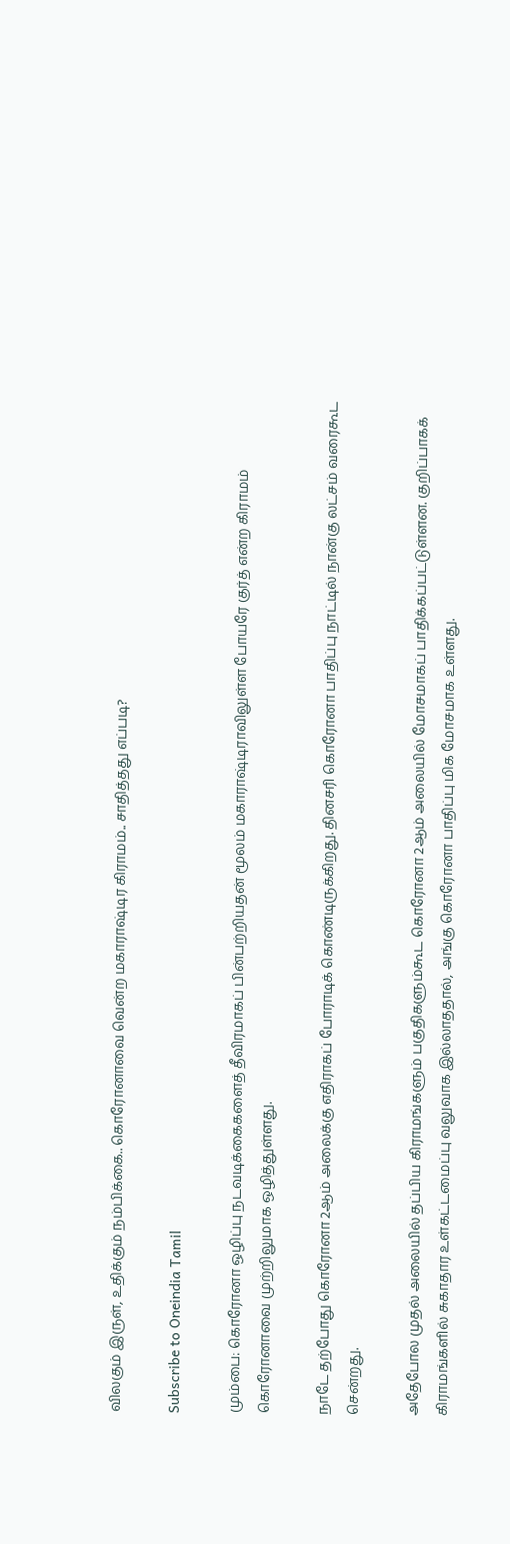விலகும் இருள், உதிக்கும் நம்பிக்கை.. கொரோனாவை வென்ற மகாராஷ்டிர கிராமம்.. சாதித்தது எப்படி?

Subscribe to Oneindia Tamil

மும்பை: கொரோனா ஒழிப்பு நடவடிக்கைகளைத் தீவிரமாகப் பின்பற்றியதன் மூலம் மகாராஷ்டிராவிலுள்ள போயரே குர்த் என்ற கிராமம் கொரோனாவை முற்றிலுமாக ஒழித்துள்ளது.

நாடே தற்போது கொரோனா 2ஆம் அலைக்கு எதிராகப் போராடிக் கொண்டிருக்கிறது. தினசரி கொரோனா பாதிப்பு நாட்டில் நான்கு லட்சம் வரைகூட சென்றது.

அதேபோல முதல் அலையில் தப்பிய கிராமங்களும் பகுதிகளும்கூட கொரோனா 2ஆம் அலையில் மோசமாகப் பாதிக்கப்பட்டுள்ளன. குறிப்பாகக் கிராமங்களில் சுகாதார உள்கட்டமைப்பு வலுவாக இல்லாததால், அங்கு கொரோனா பாதிப்பு மிக மோசமாக உள்ளது.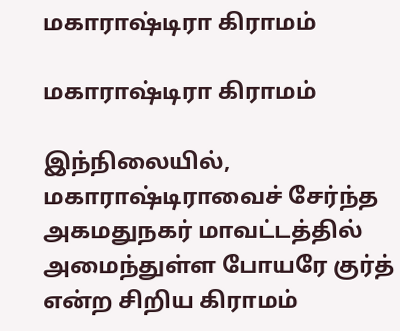மகாராஷ்டிரா கிராமம்

மகாராஷ்டிரா கிராமம்

இந்நிலையில், மகாராஷ்டிராவைச் சேர்ந்த அகமதுநகர் மாவட்டத்தில் அமைந்துள்ள போயரே குர்த் என்ற சிறிய கிராமம்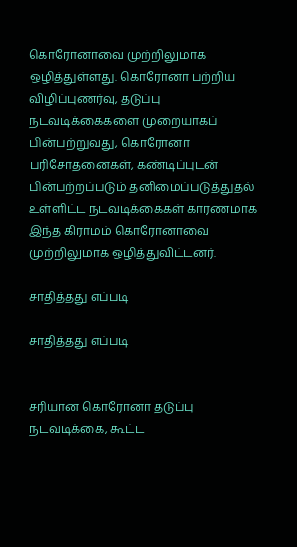கொரோனாவை முற்றிலுமாக ஒழித்துள்ளது. கொரோனா பற்றிய விழிப்புணர்வு, தடுப்பு நடவடிக்கைகளை முறையாகப் பின்பற்றுவது, கொரோனா பரிசோதனைகள், கண்டிப்புடன் பின்பற்றப்படும் தனிமைப்படுத்துதல் உள்ளிட்ட நடவடிக்கைகள் காரணமாக இந்த கிராமம் கொரோனாவை முற்றிலுமாக ஒழித்துவிட்டனர்.

சாதித்தது எப்படி

சாதித்தது எப்படி


சரியான கொரோனா தடுப்பு நடவடிக்கை, கூட்ட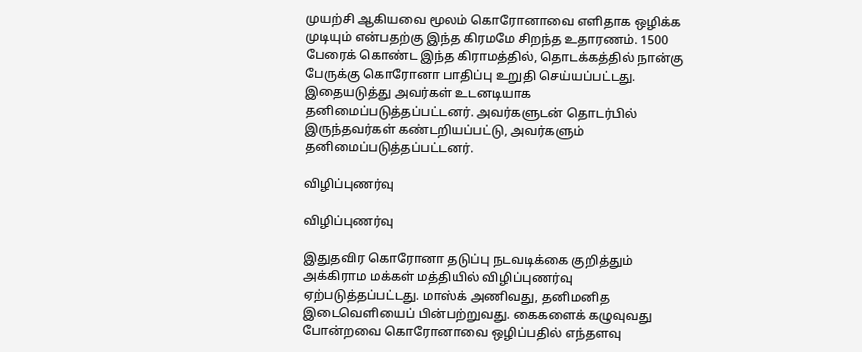முயற்சி ஆகியவை மூலம் கொரோனாவை எளிதாக ஒழிக்க முடியும் என்பதற்கு இந்த கிரமமே சிறந்த உதாரணம். 1500 பேரைக் கொண்ட இந்த கிராமத்தில், தொடக்கத்தில் நான்கு பேருக்கு கொரோனா பாதிப்பு உறுதி செய்யப்பட்டது. இதையடுத்து அவர்கள் உடனடியாக தனிமைப்படுத்தப்பட்டனர். அவர்களுடன் தொடர்பில் இருந்தவர்கள் கண்டறியப்பட்டு, அவர்களும் தனிமைப்படுத்தப்பட்டனர்.

விழிப்புணர்வு

விழிப்புணர்வு

இதுதவிர கொரோனா தடுப்பு நடவடிக்கை குறித்தும் அக்கிராம மக்கள் மத்தியில் விழிப்புணர்வு ஏற்படுத்தப்பட்டது. மாஸ்க் அணிவது, தனிமனித இடைவெளியைப் பின்பற்றுவது. கைகளைக் கழுவுவது போன்றவை கொரோனாவை ஒழிப்பதில் எந்தளவு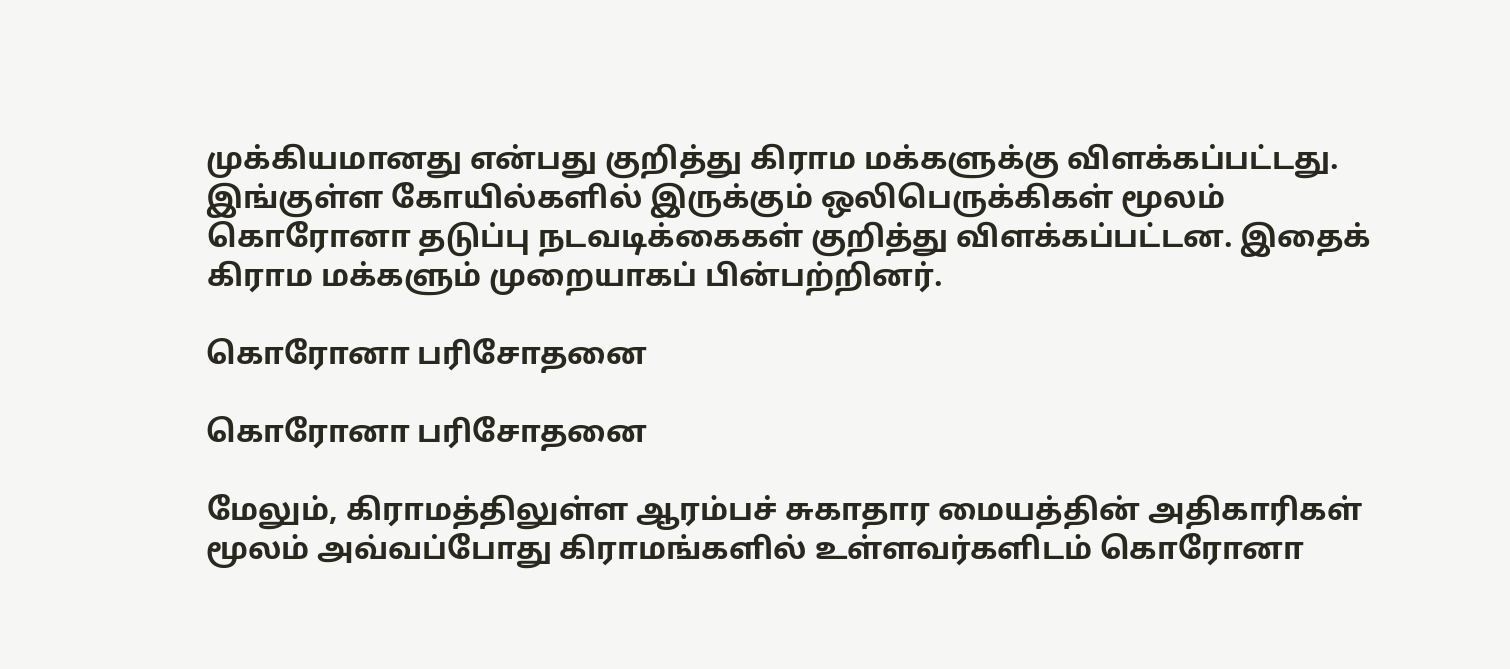முக்கியமானது என்பது குறித்து கிராம மக்களுக்கு விளக்கப்பட்டது. இங்குள்ள கோயில்களில் இருக்கும் ஒலிபெருக்கிகள் மூலம் கொரோனா தடுப்பு நடவடிக்கைகள் குறித்து விளக்கப்பட்டன. இதைக் கிராம மக்களும் முறையாகப் பின்பற்றினர்.

கொரோனா பரிசோதனை

கொரோனா பரிசோதனை

மேலும், கிராமத்திலுள்ள ஆரம்பச் சுகாதார மையத்தின் அதிகாரிகள் மூலம் அவ்வப்போது கிராமங்களில் உள்ளவர்களிடம் கொரோனா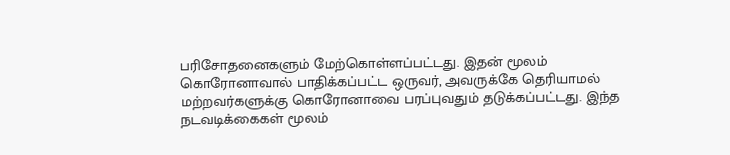பரிசோதனைகளும் மேற்கொள்ளப்பட்டது. இதன் மூலம் கொரோனாவால் பாதிக்கப்பட்ட ஒருவர், அவருக்கே தெரியாமல் மற்றவர்களுக்கு கொரோனாவை பரப்புவதும் தடுக்கப்பட்டது. இந்த நடவடிக்கைகள் மூலம்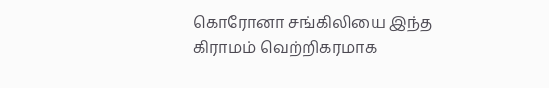கொரோனா சங்கிலியை இந்த கிராமம் வெற்றிகரமாக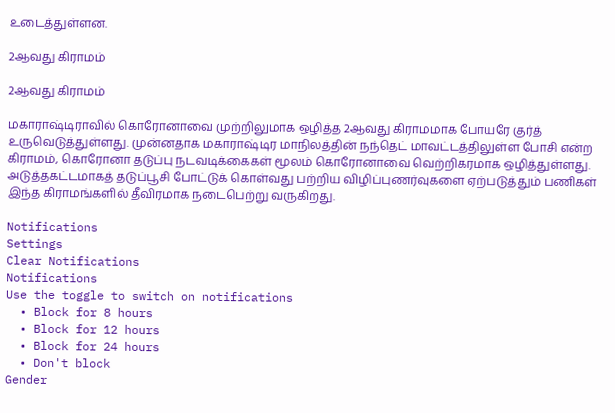உடைத்துள்ளன.

2ஆவது கிராமம்

2ஆவது கிராமம்

மகாராஷ்டிராவில் கொரோனாவை முற்றிலுமாக ஒழித்த 2ஆவது கிராமமாக போயரே குர்த் உருவெடுத்துள்ளது. முன்னதாக மகாராஷ்டிர மாநிலத்தின் நந்தெட் மாவட்டத்திலுள்ள போசி என்ற கிராமம், கொரோனா தடுப்பு நடவடிக்கைகள் மூலம் கொரோனாவை வெற்றிகரமாக ஒழித்துள்ளது. அடுத்தகட்டமாகத் தடுப்பூசி போட்டுக் கொள்வது பற்றிய விழிப்புணர்வுகளை ஏற்படுத்தும் பணிகள் இந்த கிராமங்களில் தீவிரமாக நடைபெற்று வருகிறது.

Notifications
Settings
Clear Notifications
Notifications
Use the toggle to switch on notifications
  • Block for 8 hours
  • Block for 12 hours
  • Block for 24 hours
  • Don't block
Gender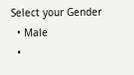Select your Gender
  • Male
  •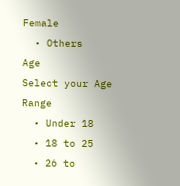Female
  • Others
Age
Select your Age Range
  • Under 18
  • 18 to 25
  • 26 to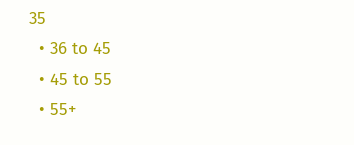35
  • 36 to 45
  • 45 to 55
  • 55+